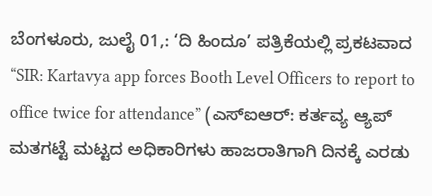ಬೆಂಗಳೂರು, ಜುಲೈ 01,: ‘ದಿ ಹಿಂದೂ’ ಪತ್ರಿಕೆಯಲ್ಲಿ ಪ್ರಕಟವಾದ “SIR: Kartavya app forces Booth Level Officers to report to office twice for attendance” (ಎಸ್ಐಆರ್: ಕರ್ತವ್ಯ ಆ್ಯಪ್ ಮತಗಟ್ಟೆ ಮಟ್ಟದ ಅಧಿಕಾರಿಗಳು ಹಾಜರಾತಿಗಾಗಿ ದಿನಕ್ಕೆ ಎರಡು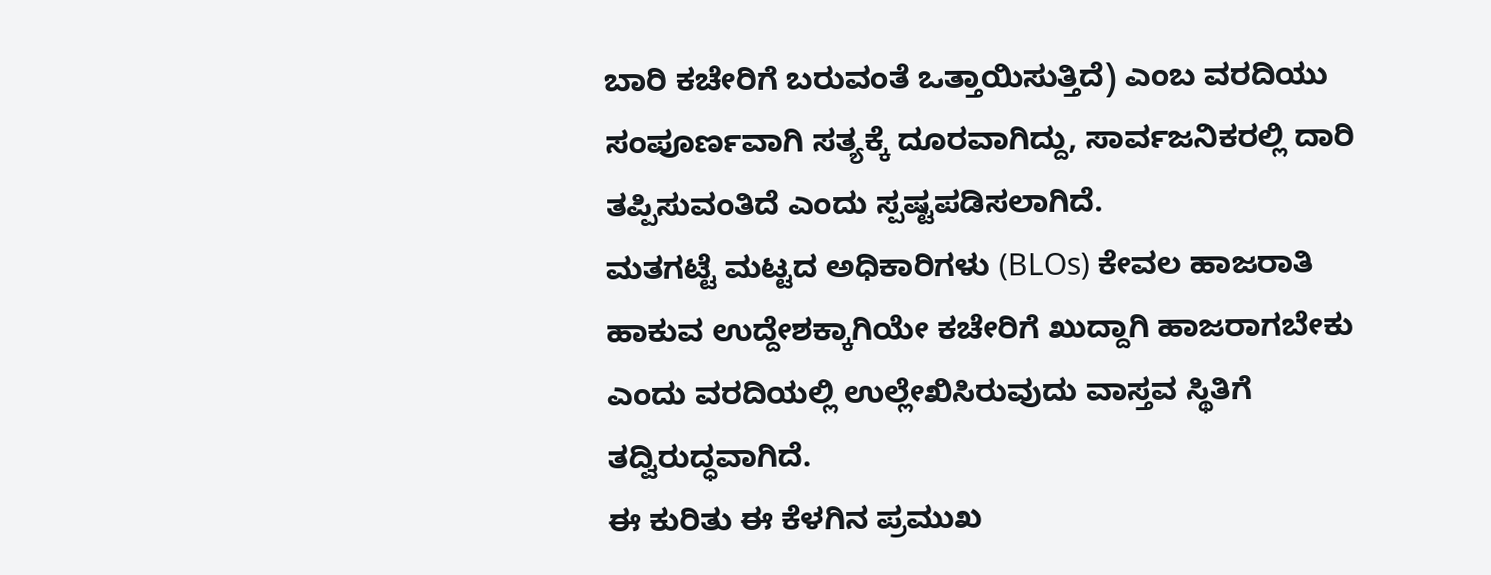ಬಾರಿ ಕಚೇರಿಗೆ ಬರುವಂತೆ ಒತ್ತಾಯಿಸುತ್ತಿದೆ) ಎಂಬ ವರದಿಯು ಸಂಪೂರ್ಣವಾಗಿ ಸತ್ಯಕ್ಕೆ ದೂರವಾಗಿದ್ದು, ಸಾರ್ವಜನಿಕರಲ್ಲಿ ದಾರಿ ತಪ್ಪಿಸುವಂತಿದೆ ಎಂದು ಸ್ಪಷ್ಟಪಡಿಸಲಾಗಿದೆ.
ಮತಗಟ್ಟೆ ಮಟ್ಟದ ಅಧಿಕಾರಿಗಳು (BLOs) ಕೇವಲ ಹಾಜರಾತಿ ಹಾಕುವ ಉದ್ದೇಶಕ್ಕಾಗಿಯೇ ಕಚೇರಿಗೆ ಖುದ್ದಾಗಿ ಹಾಜರಾಗಬೇಕು ಎಂದು ವರದಿಯಲ್ಲಿ ಉಲ್ಲೇಖಿಸಿರುವುದು ವಾಸ್ತವ ಸ್ಥಿತಿಗೆ ತದ್ವಿರುದ್ಧವಾಗಿದೆ.
ಈ ಕುರಿತು ಈ ಕೆಳಗಿನ ಪ್ರಮುಖ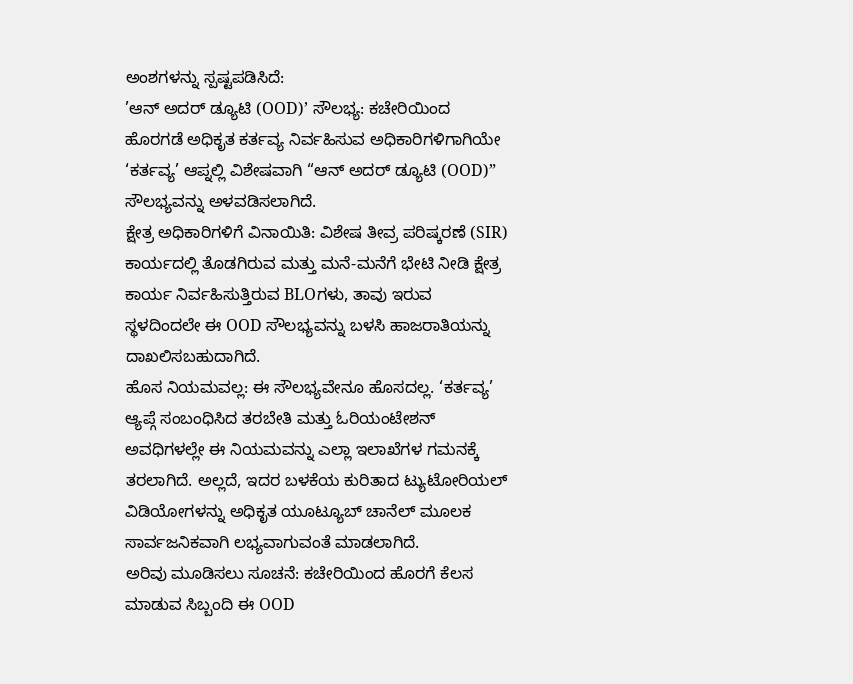ಅಂಶಗಳನ್ನು ಸ್ಪಷ್ಟಪಡಿಸಿದೆ:
’ಆನ್ ಅದರ್ ಡ್ಯೂಟಿ (OOD)’ ಸೌಲಭ್ಯ: ಕಚೇರಿಯಿಂದ ಹೊರಗಡೆ ಅಧಿಕೃತ ಕರ್ತವ್ಯ ನಿರ್ವಹಿಸುವ ಅಧಿಕಾರಿಗಳಿಗಾಗಿಯೇ ‘ಕರ್ತವ್ಯ’ ಆಪ್ನಲ್ಲಿ ವಿಶೇಷವಾಗಿ “ಆನ್ ಅದರ್ ಡ್ಯೂಟಿ (OOD)” ಸೌಲಭ್ಯವನ್ನು ಅಳವಡಿಸಲಾಗಿದೆ.
ಕ್ಷೇತ್ರ ಅಧಿಕಾರಿಗಳಿಗೆ ವಿನಾಯಿತಿ: ವಿಶೇಷ ತೀವ್ರ ಪರಿಷ್ಕರಣೆ (SIR) ಕಾರ್ಯದಲ್ಲಿ ತೊಡಗಿರುವ ಮತ್ತು ಮನೆ-ಮನೆಗೆ ಭೇಟಿ ನೀಡಿ ಕ್ಷೇತ್ರ ಕಾರ್ಯ ನಿರ್ವಹಿಸುತ್ತಿರುವ BLOಗಳು, ತಾವು ಇರುವ ಸ್ಥಳದಿಂದಲೇ ಈ OOD ಸೌಲಭ್ಯವನ್ನು ಬಳಸಿ ಹಾಜರಾತಿಯನ್ನು ದಾಖಲಿಸಬಹುದಾಗಿದೆ.
ಹೊಸ ನಿಯಮವಲ್ಲ: ಈ ಸೌಲಭ್ಯವೇನೂ ಹೊಸದಲ್ಲ. ‘ಕರ್ತವ್ಯ’ ಆ್ಯಪ್ಗೆ ಸಂಬಂಧಿಸಿದ ತರಬೇತಿ ಮತ್ತು ಓರಿಯಂಟೇಶನ್ ಅವಧಿಗಳಲ್ಲೇ ಈ ನಿಯಮವನ್ನು ಎಲ್ಲಾ ಇಲಾಖೆಗಳ ಗಮನಕ್ಕೆ ತರಲಾಗಿದೆ. ಅಲ್ಲದೆ, ಇದರ ಬಳಕೆಯ ಕುರಿತಾದ ಟ್ಯುಟೋರಿಯಲ್ ವಿಡಿಯೋಗಳನ್ನು ಅಧಿಕೃತ ಯೂಟ್ಯೂಬ್ ಚಾನೆಲ್ ಮೂಲಕ ಸಾರ್ವಜನಿಕವಾಗಿ ಲಭ್ಯವಾಗುವಂತೆ ಮಾಡಲಾಗಿದೆ.
ಅರಿವು ಮೂಡಿಸಲು ಸೂಚನೆ: ಕಚೇರಿಯಿಂದ ಹೊರಗೆ ಕೆಲಸ ಮಾಡುವ ಸಿಬ್ಬಂದಿ ಈ OOD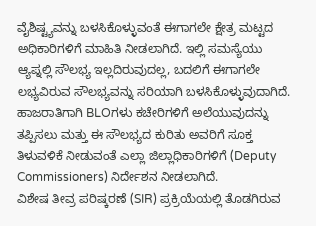ವೈಶಿಷ್ಟ್ಯವನ್ನು ಬಳಸಿಕೊಳ್ಳುವಂತೆ ಈಗಾಗಲೇ ಕ್ಷೇತ್ರ ಮಟ್ಟದ ಅಧಿಕಾರಿಗಳಿಗೆ ಮಾಹಿತಿ ನೀಡಲಾಗಿದೆ. ಇಲ್ಲಿ ಸಮಸ್ಯೆಯು ಆ್ಯಪ್ನಲ್ಲಿ ಸೌಲಭ್ಯ ಇಲ್ಲದಿರುವುದಲ್ಲ, ಬದಲಿಗೆ ಈಗಾಗಲೇ ಲಭ್ಯವಿರುವ ಸೌಲಭ್ಯವನ್ನು ಸರಿಯಾಗಿ ಬಳಸಿಕೊಳ್ಳುವುದಾಗಿದೆ.
ಹಾಜರಾತಿಗಾಗಿ BLOಗಳು ಕಚೇರಿಗಳಿಗೆ ಅಲೆಯುವುದನ್ನು ತಪ್ಪಿಸಲು ಮತ್ತು ಈ ಸೌಲಭ್ಯದ ಕುರಿತು ಅವರಿಗೆ ಸೂಕ್ತ ತಿಳುವಳಿಕೆ ನೀಡುವಂತೆ ಎಲ್ಲಾ ಜಿಲ್ಲಾಧಿಕಾರಿಗಳಿಗೆ (Deputy Commissioners) ನಿರ್ದೇಶನ ನೀಡಲಾಗಿದೆ.
ವಿಶೇಷ ತೀವ್ರ ಪರಿಷ್ಕರಣೆ (SIR) ಪ್ರಕ್ರಿಯೆಯಲ್ಲಿ ತೊಡಗಿರುವ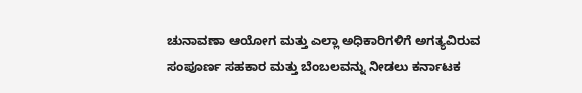ಚುನಾವಣಾ ಆಯೋಗ ಮತ್ತು ಎಲ್ಲಾ ಅಧಿಕಾರಿಗಳಿಗೆ ಅಗತ್ಯವಿರುವ ಸಂಪೂರ್ಣ ಸಹಕಾರ ಮತ್ತು ಬೆಂಬಲವನ್ನು ನೀಡಲು ಕರ್ನಾಟಕ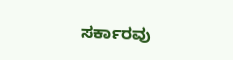ಸರ್ಕಾರವು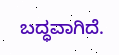ಬದ್ಧವಾಗಿದೆ.